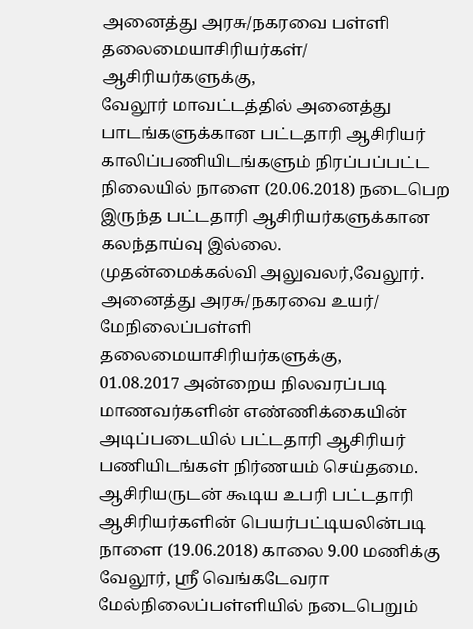அனைத்து அரசு/நகரவை பள்ளி தலைமையாசிரியர்கள்/ ஆசிரியர்களுக்கு,
வேலூர் மாவட்டத்தில் அனைத்து பாடங்களுக்கான பட்டதாரி ஆசிரியர் காலிப்பணியிடங்களும் நிரப்பப்பட்ட நிலையில் நாளை (20.06.2018) நடைபெற இருந்த பட்டதாரி ஆசிரியர்களுக்கான கலந்தாய்வு இல்லை.
முதன்மைக்கல்வி அலுவலர்,வேலூர்.
அனைத்து அரசு/நகரவை உயர்/ மேநிலைப்பள்ளி தலைமையாசிரியர்களுக்கு,
01.08.2017 அன்றைய நிலவரப்படி மாணவர்களின் எண்ணிக்கையின் அடிப்படையில் பட்டதாரி ஆசிரியர் பணியிடங்கள் நிர்ணயம் செய்தமை. ஆசிரியருடன் கூடிய உபரி பட்டதாரி ஆசிரியர்களின் பெயர்பட்டியலின்படி
நாளை (19.06.2018) காலை 9.00 மணிக்கு வேலூர், ஸ்ரீ வெங்கடேவரா மேல்நிலைப்பள்ளியில் நடைபெறும்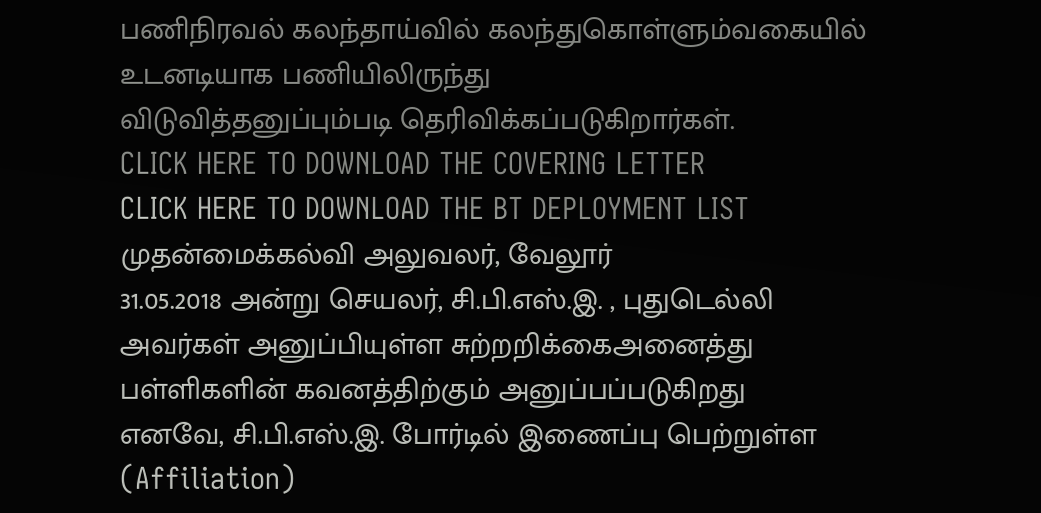பணிநிரவல் கலந்தாய்வில் கலந்துகொள்ளும்வகையில் உடனடியாக பணியிலிருந்து
விடுவித்தனுப்பும்படி தெரிவிக்கப்படுகிறார்கள்.
CLICK HERE TO DOWNLOAD THE COVERING LETTER
CLICK HERE TO DOWNLOAD THE BT DEPLOYMENT LIST
முதன்மைக்கல்வி அலுவலர், வேலூர்
31.05.2018 அன்று செயலர், சி.பி.எஸ்.இ. , புதுடெல்லி அவர்கள் அனுப்பியுள்ள சுற்றறிக்கைஅனைத்து பள்ளிகளின் கவனத்திற்கும் அனுப்பப்படுகிறது
எனவே, சி.பி.எஸ்.இ. போர்டில் இணைப்பு பெற்றுள்ள (Affiliation)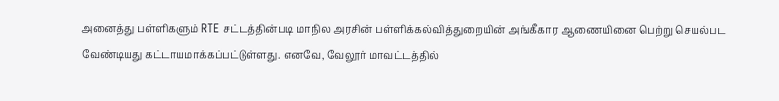அனைத்து பள்ளிகளும் RTE சட்டத்தின்படி மாநில அரசின் பள்ளிக்கல்வித்துறையின் அங்கீகார ஆணையினை பெற்று செயல்பட வேண்டியது கட்டாயமாக்கப்பட்டுள்ளது. எனவே, வேலூர் மாவட்டத்தில்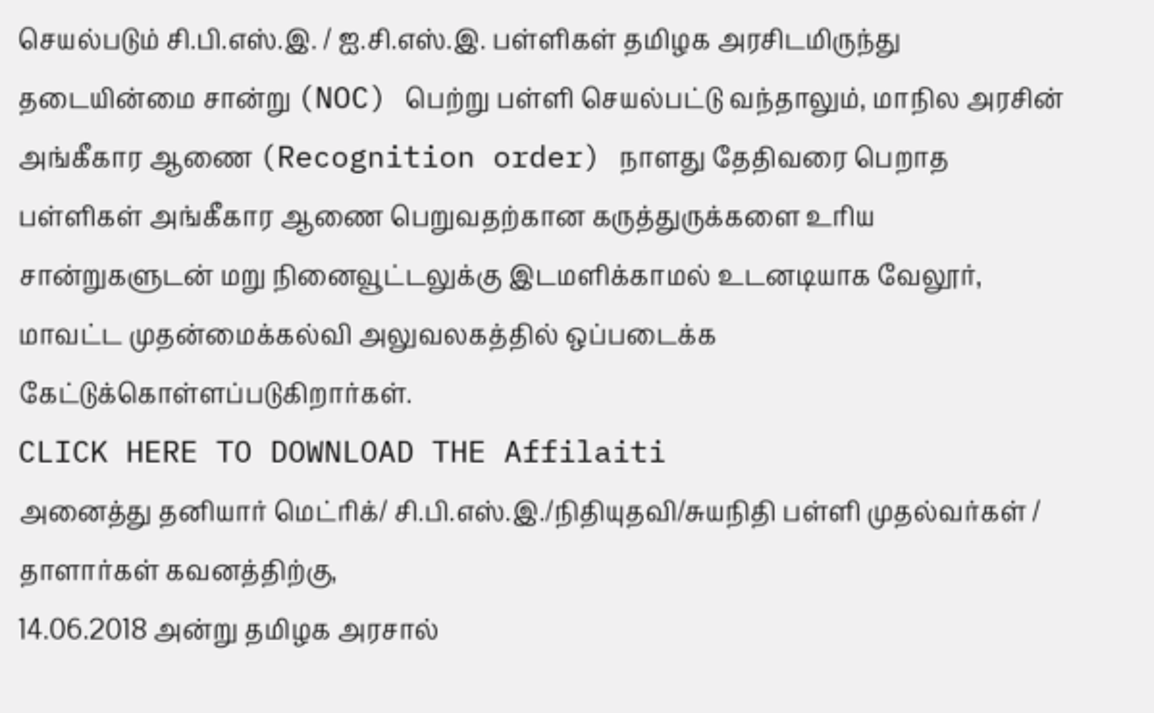செயல்படும் சி.பி.எஸ்.இ. / ஐ.சி.எஸ்.இ. பள்ளிகள் தமிழக அரசிடமிருந்து தடையின்மை சான்று (NOC) பெற்று பள்ளி செயல்பட்டு வந்தாலும், மாநில அரசின் அங்கீகார ஆணை (Recognition order) நாளது தேதிவரை பெறாத பள்ளிகள் அங்கீகார ஆணை பெறுவதற்கான கருத்துருக்களை உரிய சான்றுகளுடன் மறு நினைவூட்டலுக்கு இடமளிக்காமல் உடனடியாக வேலூர், மாவட்ட முதன்மைக்கல்வி அலுவலகத்தில் ஒப்படைக்க கேட்டுக்கொள்ளப்படுகிறார்கள்.
CLICK HERE TO DOWNLOAD THE Affilaiti
அனைத்து தனியார் மெட்ரிக்/ சி.பி.எஸ்.இ./நிதியுதவி/சுயநிதி பள்ளி முதல்வர்கள் / தாளார்கள் கவனத்திற்கு,
14.06.2018 அன்று தமிழக அரசால்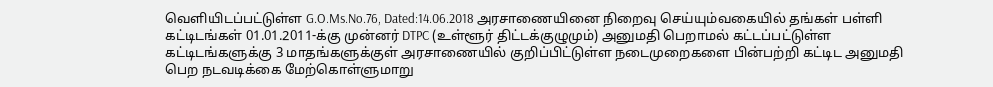வெளியிடப்பட்டுள்ள G.O.Ms.No.76, Dated:14.06.2018 அரசாணையினை நிறைவு செய்யும்வகையில் தங்கள் பள்ளி கட்டிடங்கள் 01.01.2011-க்கு முன்னர் DTPC (உள்ளூர் திட்டக்குழுமும்) அனுமதி பெறாமல் கட்டப்பட்டுள்ள கட்டிடங்களுக்கு 3 மாதங்களுக்குள் அரசாணையில் குறிப்பிட்டுள்ள நடைமுறைகளை பின்பற்றி கட்டிட அனுமதி பெற நடவடிக்கை மேற்கொள்ளுமாறு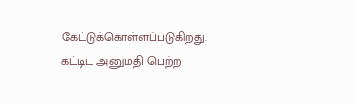கேட்டுக்கொள்ளப்படுகிறது. கட்டிட அனுமதி பெற்ற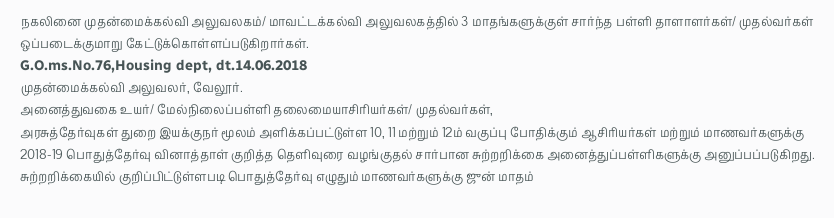நகலினை முதன்மைக்கல்வி அலுவலகம்/ மாவட்டக்கல்வி அலுவலகத்தில் 3 மாதங்களுக்குள் சார்ந்த பள்ளி தாளாளர்கள்/ முதல்வர்கள் ஒப்படைக்குமாறு கேட்டுக்கொள்ளப்படுகிறார்கள்.
G.O.ms.No.76,Housing dept, dt.14.06.2018
முதன்மைக்கல்வி அலுவலர், வேலூர்.
அனைத்துவகை உயர்/ மேல்நிலைப்பள்ளி தலைமையாசிரியர்கள்/ முதல்வர்கள்,
அரசுத்தேர்வுகள் துறை இயக்குநர் மூலம் அளிக்கப்பட்டுள்ள 10, 11 மற்றும் 12ம் வகுப்பு போதிக்கும் ஆசிரியர்கள் மற்றும் மாணவர்களுக்கு 2018-19 பொதுத்தேர்வு வினாத்தாள் குறித்த தெளிவுரை வழங்குதல் சார்பான சுற்றறிக்கை அனைத்துப்பள்ளிகளுக்கு அனுப்பப்படுகிறது.
சுற்றறிக்கையில் குறிப்பிட்டுள்ளபடி பொதுத்தேர்வு எழுதும் மாணவர்களுக்கு ஜுன் மாதம்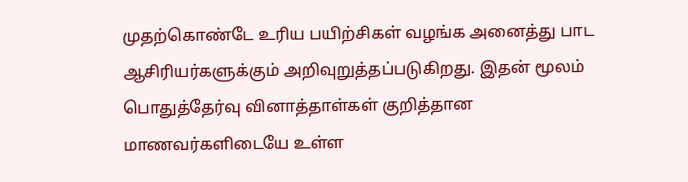முதற்கொண்டே உரிய பயிற்சிகள் வழங்க அனைத்து பாட ஆசிரியர்களுக்கும் அறிவுறுத்தப்படுகிறது. இதன் மூலம் பொதுத்தேர்வு வினாத்தாள்கள் குறித்தான மாணவர்களிடையே உள்ள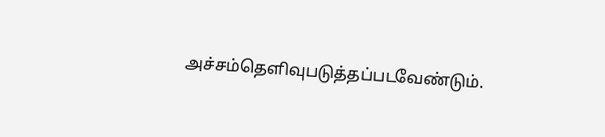அச்சம்தெளிவுபடுத்தப்படவேண்டும்.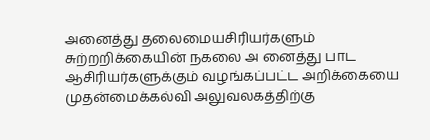அனைத்து தலைமையசிரியர்களும் சுற்றறிக்கையின் நகலை அ னைத்து பாட ஆசிரியர்களுக்கும் வழங்கப்பட்ட அறிக்கையை முதன்மைக்கல்வி அலுவலகத்திற்கு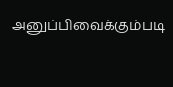அனுப்பிவைக்கும்படி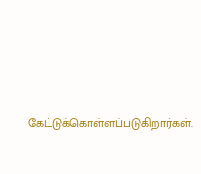கேட்டுக்கொள்ளப்படுகிறார்கள்.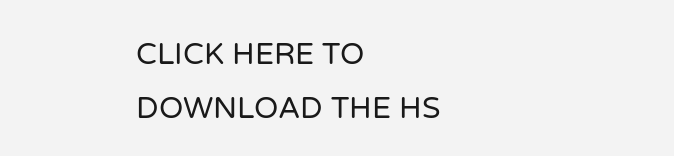CLICK HERE TO DOWNLOAD THE HS